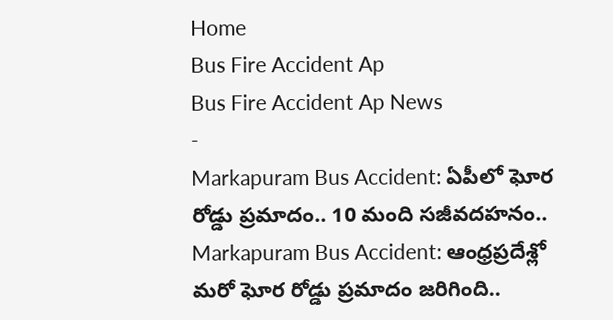Home
Bus Fire Accident Ap
Bus Fire Accident Ap News
-
Markapuram Bus Accident: ఏపీలో ఘోర రోడ్డు ప్రమాదం.. 10 మంది సజీవదహనం..
Markapuram Bus Accident: ఆంధ్రప్రదేశ్లో మరో ఘోర రోడ్డు ప్రమాదం జరిగింది..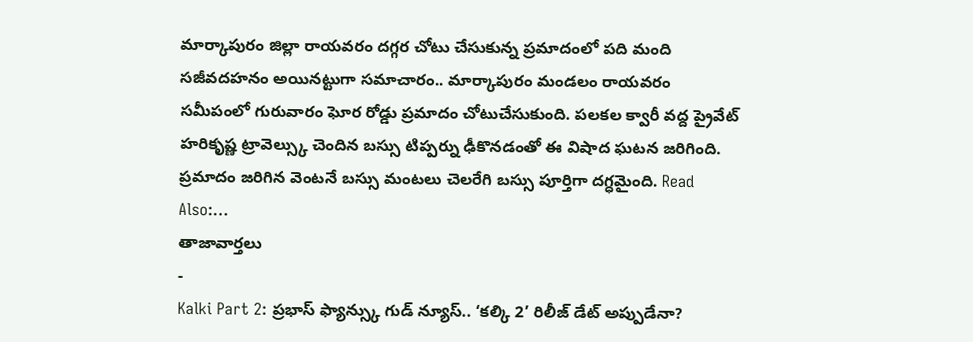మార్కాపురం జిల్లా రాయవరం దగ్గర చోటు చేసుకున్న ప్రమాదంలో పది మంది సజీవదహనం అయినట్టుగా సమాచారం.. మార్కాపురం మండలం రాయవరం సమీపంలో గురువారం ఘోర రోడ్డు ప్రమాదం చోటుచేసుకుంది. పలకల క్వారీ వద్ద ప్రైవేట్ హరికృష్ణ ట్రావెల్స్కు చెందిన బస్సు టిప్పర్ను ఢీకొనడంతో ఈ విషాద ఘటన జరిగింది. ప్రమాదం జరిగిన వెంటనే బస్సు మంటలు చెలరేగి బస్సు పూర్తిగా దగ్ధమైంది. Read Also:…
తాజావార్తలు
-
Kalki Part 2: ప్రభాస్ ఫ్యాన్స్కు గుడ్ న్యూస్.. ‘కల్కి 2’ రిలీజ్ డేట్ అప్పుడేనా?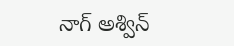నాగ్ అశ్విన్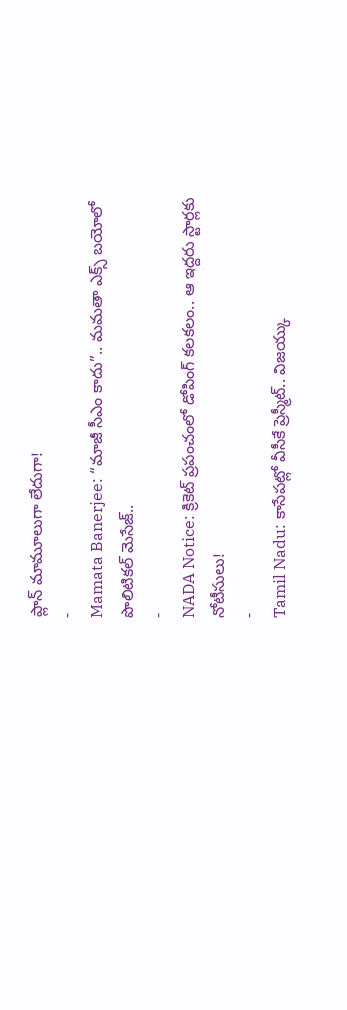ప్లాన్ మామూలుగా లేదుగా!
-
Mamata Banerjee: “మాజీ సీఎం కాదు”.. మమతా ఎక్స్ బయోలో పొలిటికల్ మెసేజ్..
-
NADA Notice: క్రికెట్ ప్రపంచంలో డోపింగ్ కలకలం.. ఆ ఇద్దరు స్టార్లకు నోటీసులు!
-
Tamil Nadu: కాసేపట్లో వీసీకే ప్రెస్మీట్.. విజయ్కు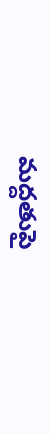మద్దతుపై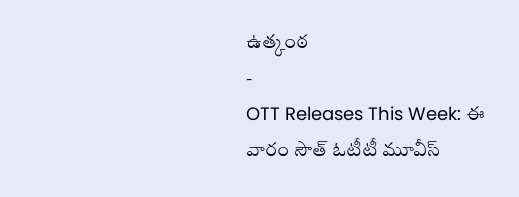ఉత్కంఠ
-
OTT Releases This Week: ఈ వారం సౌత్ ఓటీటీ మూవీస్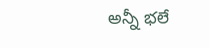అన్నీ భలే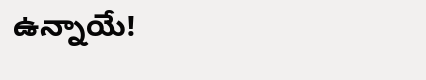ఉన్నాయే!